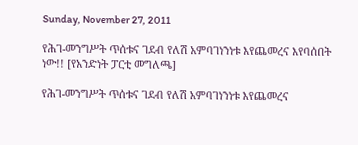Sunday, November 27, 2011

የሕገ-መንግሥት ጥሰቱና ገደብ የለሽ አምባገነንነቱ እየጨመረና እየባሰበት ነው!! [የአንድነት ፓርቲ መግለጫ]

የሕገ-መንግሥት ጥሰቱና ገደብ የለሽ አምባገነንነቱ እየጨመረና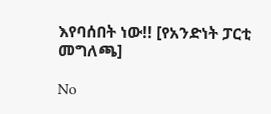እየባሰበት ነው!! [የአንድነት ፓርቲ መግለጫ]

No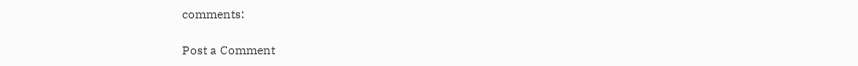comments:

Post a Comment